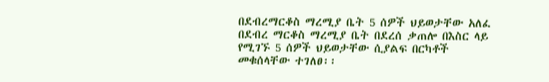በደብረማርቆስ ማረሚያ ቤት 5 ሰዎች ህይወታቸው አለፈ
በደብረ ማርቆስ ማረሚያ ቤት በደረሰ ቃጠሎ በእስር ላይ የሚገኙ 5 ሰዎች ህይወታቸው ሲያልፍ በርካቶች መቁሰላቸው ተገለፀ፡፡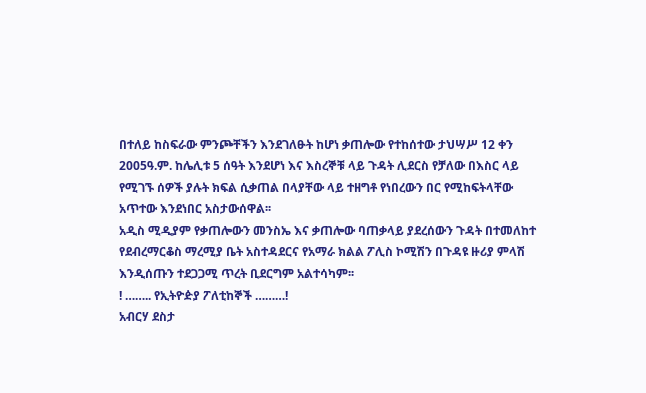በተለይ ከስፍራው ምንጮቸችን እንደገለፁት ከሆነ ቃጠሎው የተከሰተው ታህሣሥ 12 ቀን 2005ዓ.ም. ከሌሊቱ 5 ሰዓት እንደሆነ እና እስረኞቹ ላይ ጉዳት ሊደርስ የቻለው በእስር ላይ የሚገኙ ሰዎች ያሉት ክፍል ሲቃጠል በላያቸው ላይ ተዘግቶ የነበረውን በር የሚከፍትላቸው አጥተው እንደነበር አስታውሰዋል፡፡
አዲስ ሚዲያም የቃጠሎውን መንስኤ እና ቃጠሎው ባጠቃላይ ያደረሰውን ጉዳት በተመለከተ የደብረማርቆስ ማረሚያ ቤት አስተዳደርና የአማራ ክልል ፖሊስ ኮሚሽን በጉዳዩ ዙሪያ ምላሽ እንዲሰጡን ተደጋጋሚ ጥረት ቢደርግም አልተሳካም፡፡
! …….. የኢትዮዽያ ፖለቲከኞች ………!
አብርሃ ደስታ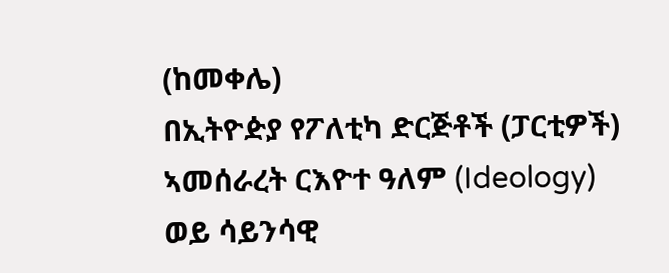(ከመቀሌ)
በኢትዮዽያ የፖለቲካ ድርጅቶች (ፓርቲዎች) ኣመሰራረት ርእዮተ ዓለም (Ideology) ወይ ሳይንሳዊ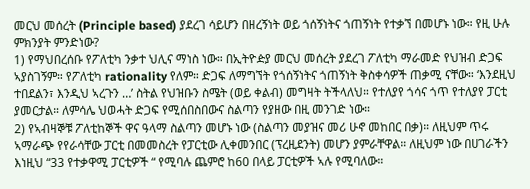መርህ መሰረት (Principle based) ያደረገ ሳይሆን በዘረኝነት ወይ ጎሰኝነትና ጎጠኝነት የተቃኘ በመሆኑ ነው። የዚ ሁሉ ምክንያት ምንድነው?
1) የማህበረሰቡ የፖለቲካ ንቃተ ህሊና ማነስ ነው። በኢትዮዽያ መርህ መሰረት ያደረገ ፖለቲካ ማራመድ የህዝብ ድጋፍ ኣያስገኝም። የፖለቲካ rationality የለም። ድጋፍ ለማግኘት የጎሰኝነትና ጎጠኝነት ቅስቀሳዎች ጠቃሚ ናቸው። ‘እንደዚህ ተበደልን፣ እንዲህ ኣረጉን …’ ስትል የህዝቡን ስሜት (ወይ ቀልብ) መግዛት ትችላለህ። የተለያየ ጎሳና ጎጥ የተለያየ ፓርቲ ያመርታል። ለምሳሌ ህወሓት ድጋፍ የሚሰበስበውና ስልጣን የያዘው በዚ መንገድ ነው።
2) የኣብዛኞቹ ፖለቲከኞች ዋና ዓላማ ስልጣን መሆኑ ነው (ስልጣን መያዝና መሪ ሁኖ መከበር በቃ)። ለዚህም ጥሩ ኣማራጭ የየራሳቸው ፓርቲ በመመስረት የፓርቲው ሊቀመንበር (ፕረዚደንት) መሆን ያምራቸዋል። ለዚህም ነው በሀገራችን እነዚህ “33 የተቃዋሚ ፓርቲዎች “ የሚባሉ ጨምሮ ከ60 በላይ ፓርቲዎች ኣሉ የሚባለው።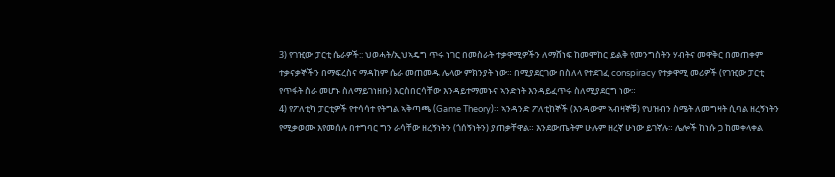3) የገዢው ፓርቲ ሴራዎች:: ህወሓት/ኢህኣዴግ ጥሩ ነገር በመስራት ተቃዋሚዎችን ለማሸነፍ ከመሞከር ይልቅ የመንግስትን ሃብትና መዋቅር በመጠቀም ተቃናቃኞችን በማፍረስና ማዳከም ሴራ መጠመዱ ሌላው ምክንያት ነው። በሚያደርገው በስለላ የተደገፈ conspiracy የተቃዋሚ መሪዎች (የገዢው ፓርቲ የጥፋት ስራ መሆኑ ስለማይገነዘቡ) እርስበርሳቸው እንዳይተማመኑና ኣንድነት እንዳይፈጥሩ ስለሚያደርግ ነው።
4) የፖለቲካ ፓርቲዎች የተሳሳተ የትግል ኣቅጣጫ (Game Theory)። ኣንዳንድ ፖለቲከኞች (እንዳውም ኣብዛኞቹ) የህዝብን ስሜት ለመግዛት ሲባል ዘረኝነትን የሚቃወሙ እየመሰሉ በተግባር ግን ራሳቸው ዘረኝነትን (ጎሰኝነትን) ያጠቃቸዋል። እንደውጤትም ሁሉም ዘረኛ ሁነው ይገኛሉ። ሌሎች ከነሱ ጋ ከመቀላቀል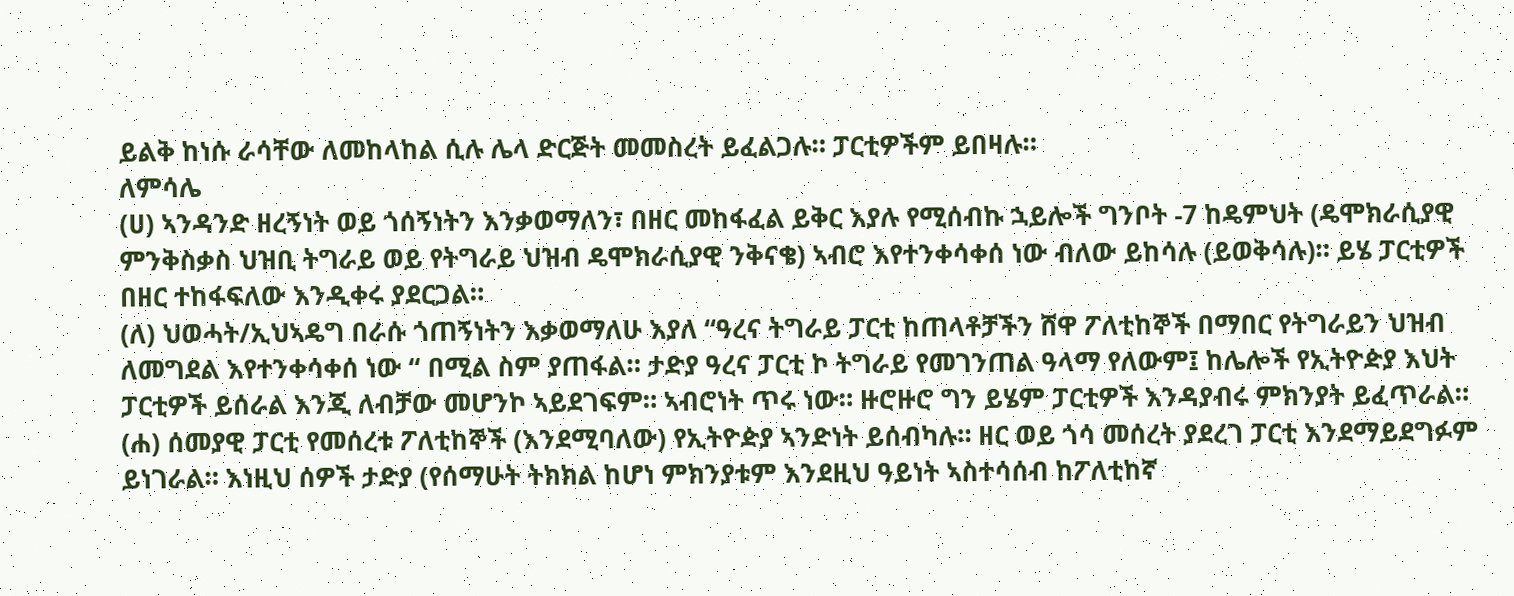ይልቅ ከነሱ ራሳቸው ለመከላከል ሲሉ ሌላ ድርጅት መመስረት ይፈልጋሉ። ፓርቲዎችም ይበዛሉ።
ለምሳሌ
(ሀ) ኣንዳንድ ዘረኝነት ወይ ጎሰኝነትን እንቃወማለን፣ በዘር መከፋፈል ይቅር እያሉ የሚሰብኩ ኋይሎች ግንቦት -7 ከዴምህት (ዴሞክራሲያዊ ምንቅስቃስ ህዝቢ ትግራይ ወይ የትግራይ ህዝብ ዴሞክራሲያዊ ንቅናቄ) ኣብሮ እየተንቀሳቀሰ ነው ብለው ይከሳሉ (ይወቅሳሉ)። ይሄ ፓርቲዎች በዘር ተከፋፍለው እንዲቀሩ ያደርጋል።
(ለ) ህወሓት/ኢህኣዴግ በራሱ ጎጠኝነትን እቃወማለሁ እያለ “ዓረና ትግራይ ፓርቲ ከጠላቶቻችን ሸዋ ፖለቲከኞች በማበር የትግራይን ህዝብ ለመግደል እየተንቀሳቀሰ ነው “ በሚል ስም ያጠፋል። ታድያ ዓረና ፓርቲ ኮ ትግራይ የመገንጠል ዓላማ የለውም፤ ከሌሎች የኢትዮዽያ እህት ፓርቲዎች ይሰራል እንጂ ለብቻው መሆንኮ ኣይደገፍም። ኣብሮነት ጥሩ ነው። ዙሮዙሮ ግን ይሄም ፓርቲዎች እንዳያብሩ ምክንያት ይፈጥራል።
(ሐ) ሰመያዊ ፓርቲ የመሰረቱ ፖለቲከኞች (እንደሚባለው) የኢትዮዽያ ኣንድነት ይሰብካሉ። ዘር ወይ ጎሳ መሰረት ያደረገ ፓርቲ እንደማይደግፉም ይነገራል። እነዚህ ሰዎች ታድያ (የሰማሁት ትክክል ከሆነ ምክንያቱም እንደዚህ ዓይነት ኣስተሳሰብ ከፖለቲከኛ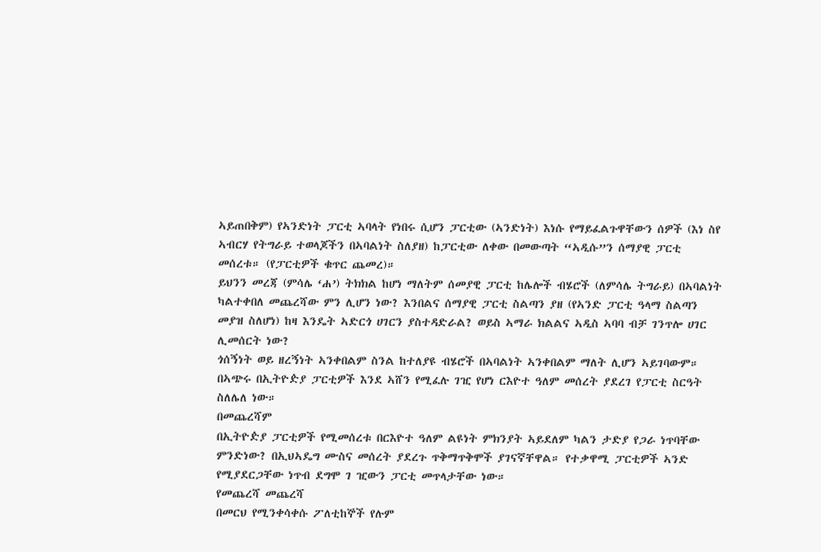ኣይጠበቅም) የኣንድነት ፓርቲ ኣባላት የነበሩ ሲሆን ፓርቲው (ኣንድነት) እነሱ የማይፈልጉዋቸውን ሰዎች (እነ ስየ ኣብርሃ የትግራይ ተወላጆችን በኣባልነት ስለያዘ) ከፓርቲው ለቀው በመውጣት “ኣዲሱ”ን ሰማያዊ ፓርቲ መሰረቱ። (የፓርቲዎች ቁጥር ጨመረ)።
ይህንን መረጃ (ምሳሌ ‘ሐ’) ትክክል ከሆነ ማለትም ሰመያዊ ፓርቲ ከሌሎች ብሄሮች (ለምሳሌ ትግራይ) በኣባልነት ካልተቀበለ መጨረሻው ምን ሊሆን ነው? እንበልና ሰማያዊ ፓርቲ ስልጣን ያዘ (የኣንድ ፓርቲ ዓላማ ስልጣን መያዝ ስለሆነ) ከዛ እንዴት ኣድርጎ ሀገርን ያስተዳድራል? ወይስ ኣማራ ክልልና ኣዲስ ኣባባ ብቻ ገንጥሎ ሀገር ሊመሰርት ነው?
ጎሰኝነት ወይ ዘረኝነት ኣንቀበልም ስንል ከተለያዩ ብሄሮች በኣባልነት ኣንቀበልም ማለት ሊሆን ኣይገባውም። በኣጭሩ በኢትዮዽያ ፓርቲዎች እንደ ኣሸን የሚፈሉ ገዢ የሆነ ርእዮተ ዓለም መሰረት ያደረገ የፓርቲ ስርዓት ስለሌለ ነው።
በመጨረሻም
በኢትዮዽያ ፓርቲዎች የሚመሰረቱ በርእዮተ ዓለም ልዩነት ምክንያት ኣይደለም ካልን ታድያ የጋራ ነጥባቸው ምንድነው? በኢህኣዴግ ሙስና መሰረት ያደረጉ ጥቅማጥቅሞች ያገናኛቸዋል። የተቃዋሚ ፓርቲዎች ኣንድ የሚያደርጋቸው ነጥብ ደግሞ ገ ዢውን ፓርቲ መጥላታቸው ነው።
የመጨረሻ መጨረሻ
በመርህ የሚንቀሳቀሱ ፖለቲከኞች የሉም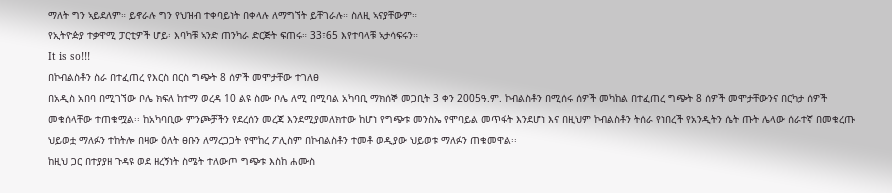ማለት ግን ኣይደለም። ይኖራሉ ግን የህዝብ ተቀባይነት በቀላሉ ለማግኘት ይቸገራሉ። ስለዚ ኣናያቸውም።
የኢትዮዽያ ተቃዋሚ ፓርቲዎች ሆይ፡ እባካቹ ኣንድ ጠንካራ ድርጅት ፍጠሩ። 33፣65 እየተባላቹ ኣታሳፍሩን።
It is so!!!
በኮብልስቶን ስራ በተፈጠረ የእርስ በርስ ግጭት 8 ሰዎች መሞታቸው ተገለፀ
በአዲስ አበባ በሚገኘው ቦሌ ክፍለ ከተማ ወረዳ 10 ልዩ ስሙ ቦሌ ለሚ በሚባል አካባቢ ማክሰኞ መጋቢት 3 ቀን 2005ዓ.ም. ኮብልስቶን በሚሰሩ ሰዎች መካከል በተፈጠረ ግጭት 8 ሰዎች መሞታቸውንና በርካታ ሰዎች መቁሰላቸው ተጠቁሟል፡፡ ከአካባቢው ምንጮቻችን የደረሰን መረጃ እንደሚያመለክተው ከሆነ የግጭቱ መንስኤ የሞባይል መጥፋት እንደሆነ እና በዚህም ኮብልስቶን ትሰራ የነበረች የአንዲትን ሴት ጡት ሌላው ሰራተኛ በመቁረጡ ህይወቷ ማለፉን ተከትሎ በዛው ዕለት ፀቡን ለማረጋጋት የሞከረ ፖሊስም በኮብልስቶን ተመቶ ወዲያው ህይወቱ ማለፉን ጠቁመዋል፡፡
ከዚህ ጋር በተያያዘ ጉዳዩ ወደ ዘረኝነት ስሜት ተለውጦ ግጭቱ እስከ ሐሙስ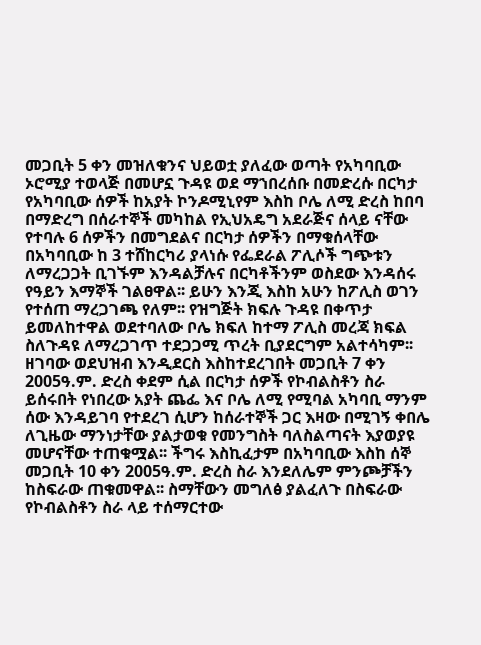መጋቢት 5 ቀን መዝለቁንና ህይወቷ ያለፈው ወጣት የአካባቢው ኦሮሚያ ተወላጅ በመሆኗ ጉዳዩ ወደ ማኀበረሰቡ በመድረሱ በርካታ የአካባቢው ሰዎች ከአያት ኮንዶሚኒየም እስከ ቦሌ ለሚ ድረስ ከበባ በማድረግ በሰራተኞች መካከል የኢህአዴግ አደራጅና ሰላይ ናቸው የተባሉ 6 ሰዎችን በመግደልና በርካታ ሰዎችን በማቁሰላቸው በአካባቢው ከ 3 ተሸከርካሪ ያላነሱ የፌደራል ፖሊሶች ግጭቱን ለማረጋጋት ቢገኙም እንዳልቻሉና በርካቶችንም ወስደው እንዳሰሩ የዓይን እማኞች ገልፀዋል፡፡ ይሁን እንጂ እስከ አሁን ከፖሊስ ወገን የተሰጠ ማረጋገጫ የለም፡፡ የዝግጅት ክፍሉ ጉዳዩ በቀጥታ ይመለከተዋል ወደተባለው ቦሌ ክፍለ ከተማ ፖሊስ መረጃ ክፍል ስለጉዳዩ ለማረጋገጥ ተደጋጋሚ ጥረት ቢያደርግም አልተሳካም፡፡
ዘገባው ወደህዝብ እንዲደርስ እስከተደረገበት መጋቢት 7 ቀን 2005ዓ.ም. ድረስ ቀደም ሲል በርካታ ሰዎች የኮብልስቶን ስራ ይሰሩበት የነበረው አያት ጨፌ እና ቦሌ ለሚ የሚባል አካባቢ ማንም ሰው እንዳይገባ የተደረገ ሲሆን ከሰራተኞች ጋር እዛው በሚገኝ ቀበሌ ለጊዜው ማንነታቸው ያልታወቁ የመንግስት ባለስልጣናት እያወያዩ መሆናቸው ተጠቁሟል፡፡ ችግሩ እስኪፈታም በአካባቢው እስከ ሰኞ መጋቢት 10 ቀን 2005ዓ.ም. ድረስ ስራ እንደለሌም ምንጮቻችን ከስፍራው ጠቁመዋል፡፡ ስማቸውን መግለፅ ያልፈለጉ በስፍራው የኮብልስቶን ስራ ላይ ተሰማርተው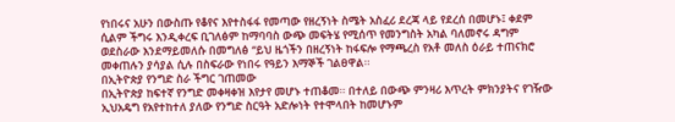የነበሩና አሁን በውስጡ የቆየና እየተስፋፋ የመጣው የዘረኝነት ስሜት አስፈሪ ደረጃ ላይ የደረሰ በመሆኑ፤ ቀደም ሲልም ችግሩ እንዲቀረፍ ቢገለፅም ከማባባስ ውጭ መፍትሄ የሚሰጥ የመንግስት አካል ባለመኖሩ ዳግም ወደስራው እንደማይመለሱ በመግለፅ “ይህ ዜጎችን በዘረኝነት ከፋፍሎ የማጫረስ የአቶ መለስ ዕራይ ተጠናክሮ መቀጠሉን ያሳያል ሲሉ በስፍራው የነበሩ የዓይን እማኞች ገልፀዋል፡፡
በኢትዮጵያ የንግድ ስራ ችግር ገጠመው
በኢትዮጵያ ከፍተኛ የንግድ መቀዛቀዝ እየታየ መሆኑ ተጠቆመ፡፡ በተለይ በውጭ ምንዛሪ እጥረት ምክንያትና የገዥው ኢህአዴግ የአየተከተለ ያለው የንግድ ስርዓት አድሎነት የተሞላበት ከመሆኑም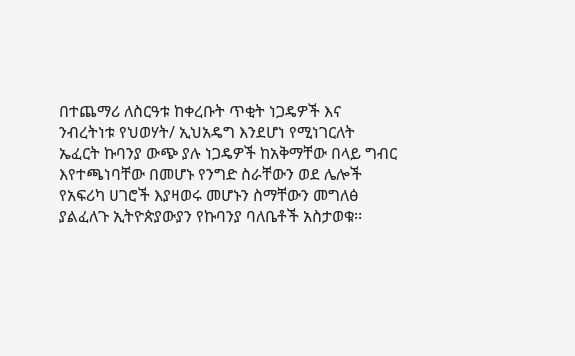በተጨማሪ ለስርዓቱ ከቀረቡት ጥቂት ነጋዴዎች እና ንብረትነቱ የህወሃት/ ኢህአዴግ እንደሆነ የሚነገርለት ኤፈርት ኩባንያ ውጭ ያሉ ነጋዴዎች ከአቅማቸው በላይ ግብር እየተጫነባቸው በመሆኑ የንግድ ስራቸውን ወደ ሌሎች የአፍሪካ ሀገሮች እያዛወሩ መሆኑን ስማቸውን መግለፅ ያልፈለጉ ኢትዮጵያውያን የኩባንያ ባለቤቶች አስታወቁ፡፡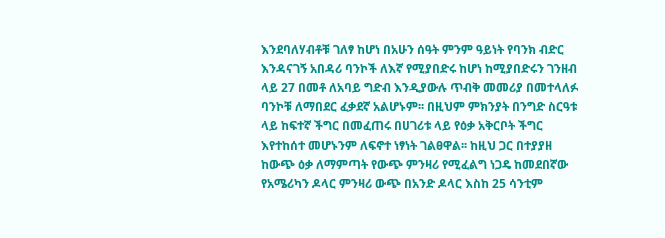እንደባለሃብቶቹ ገለፃ ከሆነ በአሁን ሰዓት ምንም ዓይነት የባንክ ብድር እንዳናገኝ አበዳሪ ባንኮች ለእኛ የሚያበድሩ ከሆነ ከሚያበድሩን ገንዘብ ላይ 27 በመቶ ለአባይ ግድብ እንዲያውሉ ጥብቅ መመሪያ በመተላለፉ ባንኮቹ ለማበደር ፈቃደኛ አልሆኑም፡፡ በዚህም ምክንያት በንግድ ስርዓቱ ላይ ከፍተኛ ችግር በመፈጠሩ በሀገሪቱ ላይ የዕቃ አቅርቦት ችግር እየተከሰተ መሆኑንም ለፍኖተ ነፃነት ገልፀዋል፡፡ ከዚህ ጋር በተያያዘ ከውጭ ዕቃ ለማምጣት የውጭ ምንዛሪ የሚፈልግ ነጋዴ ከመደበኛው የአሜሪካን ዶላር ምንዛሪ ውጭ በአንድ ዶላር እስከ 25 ሳንቲም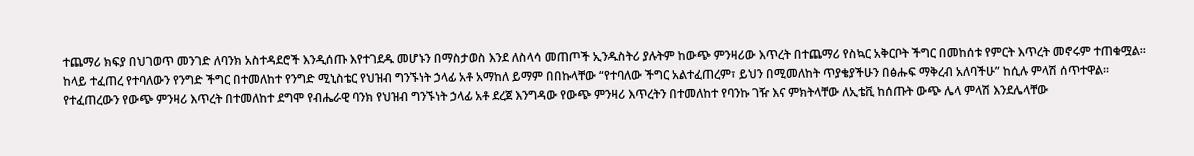ተጨማሪ ክፍያ በህገወጥ መንገድ ለባንክ አስተዳደሮች እንዲሰጡ እየተገደዱ መሆኑን በማስታወስ እንደ ለስላሳ መጠጦች ኢንዱስትሪ ያሉትም ከውጭ ምንዛሪው እጥረት በተጨማሪ የስኳር አቅርቦት ችግር በመከሰቱ የምርት እጥረት መኖሩም ተጠቁሟል፡፡
ከላይ ተፈጠረ የተባለውን የንግድ ችግር በተመለከተ የንግድ ሚኒስቴር የህዝብ ግንኙነት ኃላፊ አቶ አማከለ ይማም በበኩላቸው “የተባለው ችግር አልተፈጠረም፣ ይህን በሚመለከት ጥያቄያችሁን በፅሑፍ ማቅረብ አለባችሁ” ከሲሉ ምላሽ ሰጥተዋል፡፡ የተፈጠረውን የውጭ ምንዛሪ እጥረት በተመለከተ ደግሞ የብሔራዊ ባንክ የህዝብ ግንኙነት ኃላፊ አቶ ደረጀ እንግዳው የውጭ ምንዛሪ እጥረትን በተመለከተ የባንኩ ገዥ እና ምክትላቸው ለኢቴቪ ከሰጡት ውጭ ሌላ ምላሽ እንደሌላቸው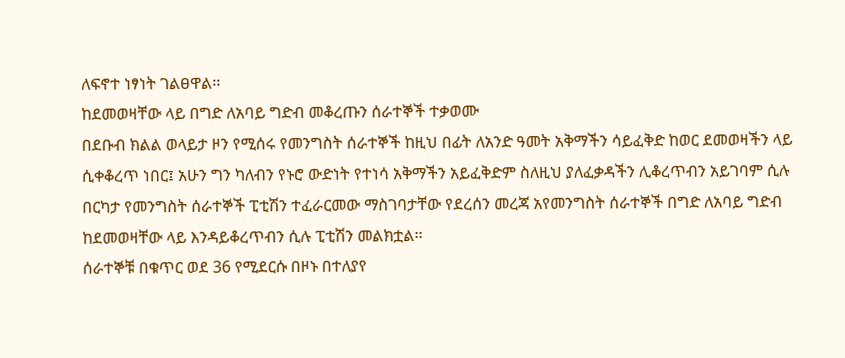ለፍኖተ ነፃነት ገልፀዋል፡፡
ከደመወዛቸው ላይ በግድ ለአባይ ግድብ መቆረጡን ሰራተኞች ተቃወሙ
በደቡብ ክልል ወላይታ ዞን የሚሰሩ የመንግስት ሰራተኞች ከዚህ በፊት ለአንድ ዓመት አቅማችን ሳይፈቅድ ከወር ደመወዛችን ላይ ሲቀቆረጥ ነበር፤ አሁን ግን ካለብን የኑሮ ውድነት የተነሳ አቅማችን አይፈቅድም ስለዚህ ያለፈቃዳችን ሊቆረጥብን አይገባም ሲሉ በርካታ የመንግስት ሰራተኞች ፒቲሽን ተፈራርመው ማስገባታቸው የደረሰን መረጃ አየመንግስት ሰራተኞች በግድ ለአባይ ግድብ ከደመወዛቸው ላይ እንዳይቆረጥብን ሲሉ ፒቲሽን መልክቷል፡፡
ሰራተኞቹ በቁጥር ወደ 36 የሚደርሱ በዞኑ በተለያየ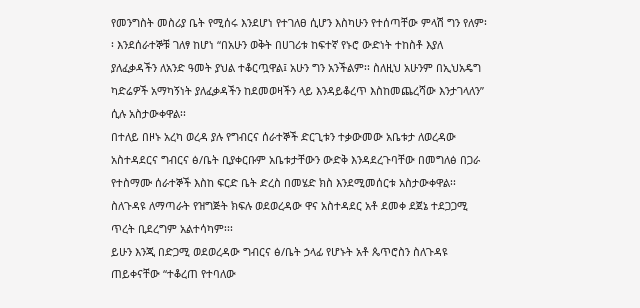የመንግስት መስሪያ ቤት የሚሰሩ እንደሆነ የተገለፀ ሲሆን እስካሁን የተሰጣቸው ምላሽ ግን የለም፡፡ እንደሰራተኞቹ ገለፃ ከሆነ “በአሁን ወቅት በሀገሪቱ ከፍተኛ የኑሮ ውድነት ተከስቶ እያለ ያለፈቃዳችን ለአንድ ዓመት ያህል ተቆርጧዋል፤ አሁን ግን አንችልም፡፡ ስለዚህ አሁንም በኢህአዴግ ካድሬዎች አማካኝነት ያለፈቃዳችን ከደመወዛችን ላይ እንዳይቆረጥ እስከመጨረሻው እንታገላለን” ሲሉ አስታውቀዋል፡፡
በተለይ በዞኑ አረካ ወረዳ ያሉ የግብርና ሰራተኞች ድርጊቱን ተቃውመው አቤቱታ ለወረዳው አስተዳደርና ግብርና ፅ/ቤት ቢያቀርቡም አቤቱታቸውን ውድቅ እንዳደረጉባቸው በመግለፅ በጋራ የተስማሙ ሰራተኞች እስከ ፍርድ ቤት ድረስ በመሄድ ክስ እንደሚመሰርቱ አስታውቀዋል፡፡ ስለጉዳዩ ለማጣራት የዝግጅት ክፍሉ ወደወረዳው ዋና አስተዳደር አቶ ደመቀ ደጀኔ ተደጋጋሚ ጥረት ቢደረግም አልተሳካም፡፡፡
ይሁን እንጂ በድጋሚ ወደወረዳው ግብርና ፅ/ቤት ኃላፊ የሆኑት አቶ ጴጥሮስን ስለጉዳዩ ጠይቀናቸው “ተቆረጠ የተባለው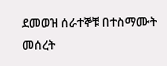ደመወዝ ሰራተኞቹ በተስማሙት መሰረት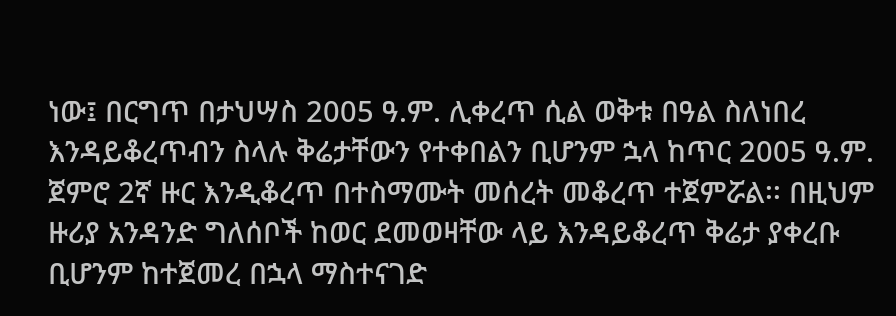ነው፤ በርግጥ በታህሣስ 2005 ዓ.ም. ሊቀረጥ ሲል ወቅቱ በዓል ስለነበረ እንዳይቆረጥብን ስላሉ ቅሬታቸውን የተቀበልን ቢሆንም ኋላ ከጥር 2005 ዓ.ም. ጀምሮ 2ኛ ዙር እንዲቆረጥ በተስማሙት መሰረት መቆረጥ ተጀምሯል፡፡ በዚህም ዙሪያ አንዳንድ ግለሰቦች ከወር ደመወዛቸው ላይ እንዳይቆረጥ ቅሬታ ያቀረቡ ቢሆንም ከተጀመረ በኋላ ማስተናገድ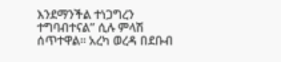እንደማንችል ተነጋግረን ተግባብተናል” ሲሉ ምላሽ ሰጥተዋል፡፡ አረካ ወረዳ በደቡብ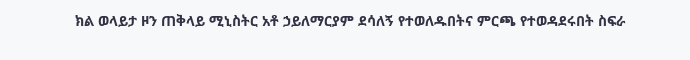ክል ወላይታ ዞን ጠቅላይ ሚኒስትር አቶ ኃይለማርያም ደሳለኝ የተወለዱበትና ምርጫ የተወዳደሩበት ስፍራ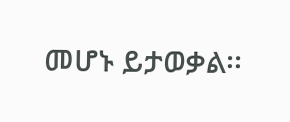መሆኑ ይታወቃል፡፡